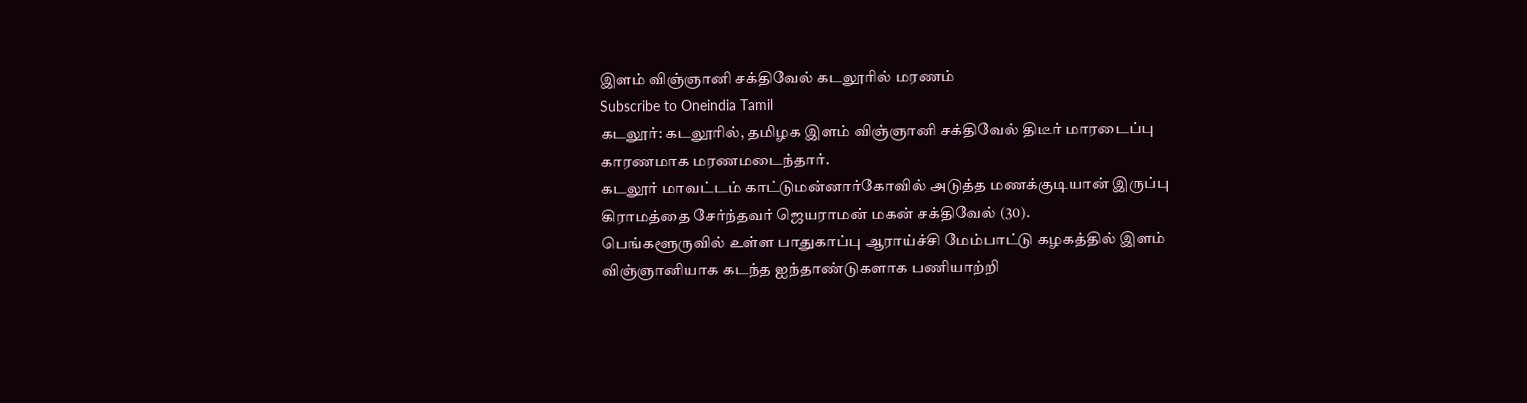இளம் விஞ்ஞானி சக்திவேல் கடலூரில் மரணம்
Subscribe to Oneindia Tamil
கடலூர்: கடலூரில், தமிழக இளம் விஞ்ஞானி சக்திவேல் திடீர் மாரடைப்பு காரணமாக மரணமடைந்தார்.
கடலூர் மாவட்டம் காட்டுமன்னார்கோவில் அடுத்த மணக்குடியான் இருப்பு கிராமத்தை சேர்ந்தவர் ஜெயராமன் மகன் சக்திவேல் (30).
பெங்களூருவில் உள்ள பாதுகாப்பு ஆராய்ச்சி மேம்பாட்டு கழகத்தில் இளம் விஞ்ஞானியாக கடந்த ஐந்தாண்டுகளாக பணியாற்றி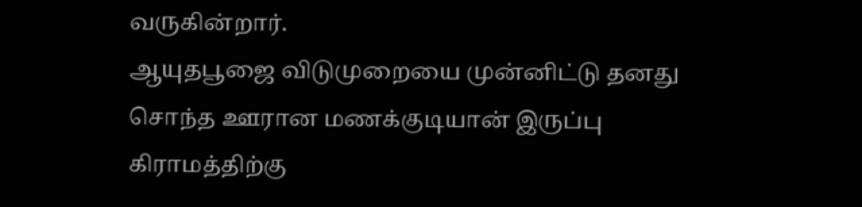வருகின்றார்.
ஆயுதபூஜை விடுமுறையை முன்னிட்டு தனது சொந்த ஊரான மணக்குடியான் இருப்பு கிராமத்திற்கு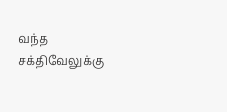வந்த சக்திவேலுக்கு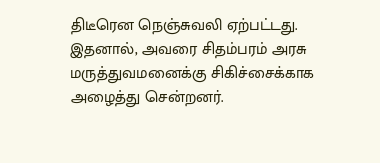திடீரென நெஞ்சுவலி ஏற்பட்டது.
இதனால், அவரை சிதம்பரம் அரசு மருத்துவமனைக்கு சிகிச்சைக்காக அழைத்து சென்றனர்.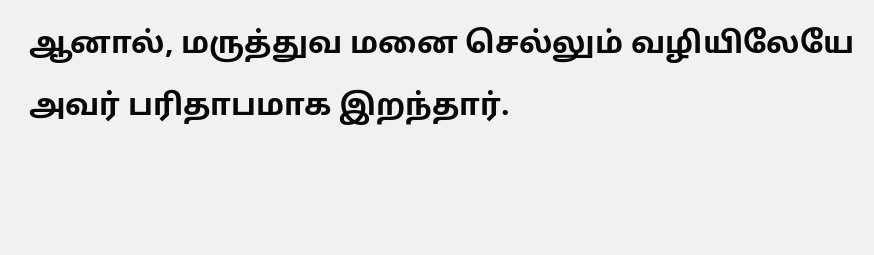ஆனால், மருத்துவ மனை செல்லும் வழியிலேயே அவர் பரிதாபமாக இறந்தார்.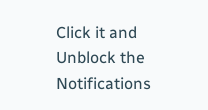Click it and Unblock the Notifications